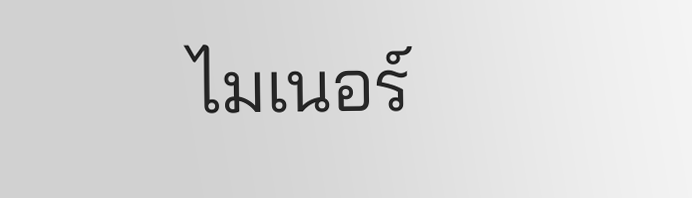ไมเนอร์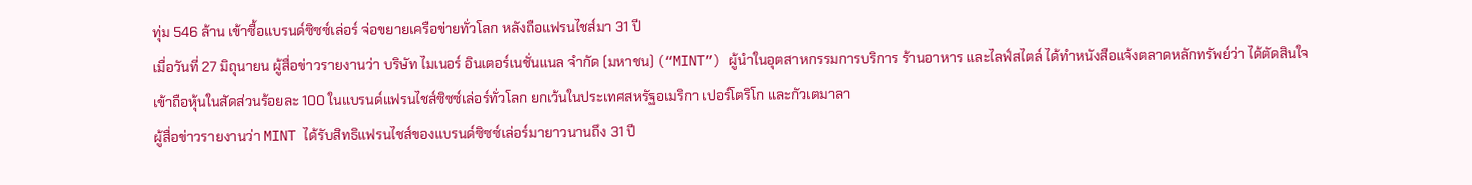ทุ่ม 546 ล้าน เข้าซื้อแบรนด์ซิซซ์เล่อร์ จ่อขยายเครือข่ายทั่วโลก หลังถือแฟรนไชส์มา 31 ปี
เมื่อวันที่ 27 มิถุนายน ผู้สื่อข่าวรายงานว่า บริษัท ไมเนอร์ อินเตอร์เนชั่นแนล จำกัด (มหาชน) (“MINT”) ผู้นำในอุตสาหกรรมการบริการ ร้านอาหาร และไลฟ์สไตล์ ได้ทำหนังสือแจ้งตลาดหลักทรัพย์ว่า ได้ตัดสินใจเข้าถือหุ้นในสัดส่วนร้อยละ 100 ในแบรนด์แฟรนไชส์ซิซซ์เล่อร์ทั่วโลก ยกเว้นในประเทศสหรัฐอเมริกา เปอร์โตริโก และกัวเตมาลา
ผู้สื่อข่าวรายงานว่า MINT ได้รับสิทธิแฟรนไชส์ของแบรนด์ซิซซ์เล่อร์มายาวนานถึง 31 ปี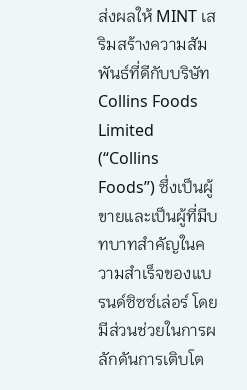ส่งผลให้ MINT เสริมสร้างความสัมพันธ์ที่ดีกับบริษัท Collins Foods Limited (“Collins Foods”) ซึ่งเป็นผู้ขายและเป็นผู้ที่มีบทบาทสำคัญในความสำเร็จของแบรนด์ซิซซ์เล่อร์ โดยมีส่วนช่วยในการผลักดันการเติบโต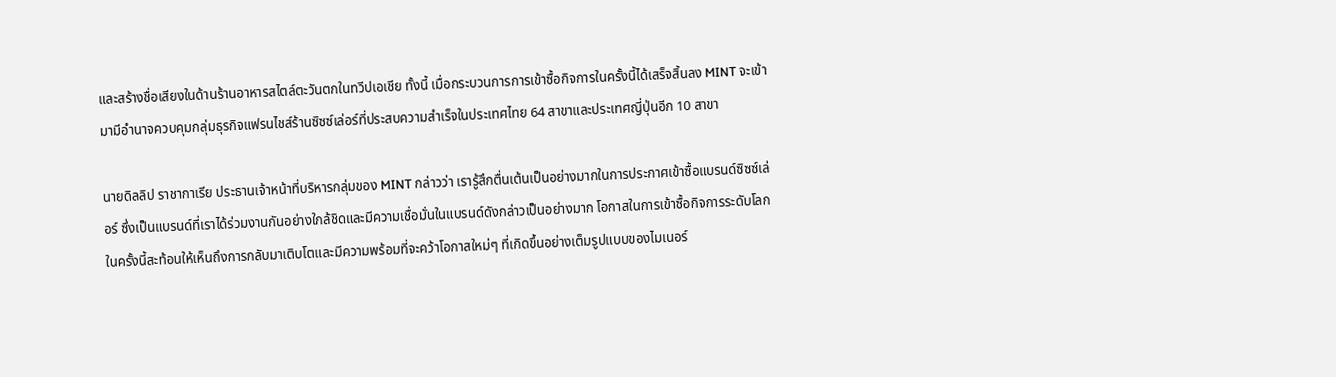และสร้างชื่อเสียงในด้านร้านอาหารสไตล์ตะวันตกในทวีปเอเชีย ทั้งนี้ เมื่อกระบวนการการเข้าซื้อกิจการในครั้งนี้ได้เสร็จสิ้นลง MINT จะเข้ามามีอำนาจควบคุมกลุ่มธุรกิจแฟรนไชส์ร้านซิซซ์เล่อร์ที่ประสบความสำเร็จในประเทศไทย 64 สาขาและประเทศญี่ปุ่นอีก 10 สาขา

นายดิลลิป ราชากาเรีย ประธานเจ้าหน้าที่บริหารกลุ่มของ MINT กล่าวว่า เรารู้สึกตื่นเต้นเป็นอย่างมากในการประกาศเข้าซื้อแบรนด์ซิซซ์เล่อร์ ซึ่งเป็นแบรนด์ที่เราได้ร่วมงานกันอย่างใกล้ชิดและมีความเชื่อมั่นในแบรนด์ดังกล่าวเป็นอย่างมาก โอกาสในการเข้าซื้อกิจการระดับโลกในครั้งนี้สะท้อนให้เห็นถึงการกลับมาเติบโตและมีความพร้อมที่จะคว้าโอกาสใหม่ๆ ที่เกิดขึ้นอย่างเต็มรูปแบบของไมเนอร์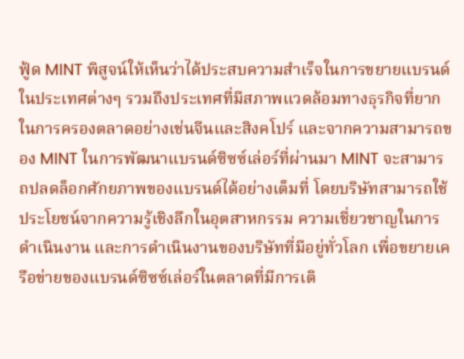ฟู้ด MINT พิสูจน์ให้เห็นว่าได้ประสบความสำเร็จในการขยายแบรนด์ในประเทศต่างๆ รวมถึงประเทศที่มีสภาพแวดล้อมทางธุรกิจที่ยากในการครองตลาดอย่างเช่นจีนและสิงคโปร์ และจากความสามารถของ MINT ในการพัฒนาแบรนด์ซิซซ์เล่อร์ที่ผ่านมา MINT จะสามารถปลดล็อกศักยภาพของแบรนด์ได้อย่างเต็มที่ โดยบริษัทสามารถใช้ประโยชน์จากความรู้เชิงลึกในอุตสาหกรรม ความเชี่ยวชาญในการดำเนินงาน และการดำเนินงานของบริษัทที่มีอยู่ทั่วโลก เพื่อขยายเครือข่ายของแบรนด์ซิซซ์เล่อร์ในตลาดที่มีการเติ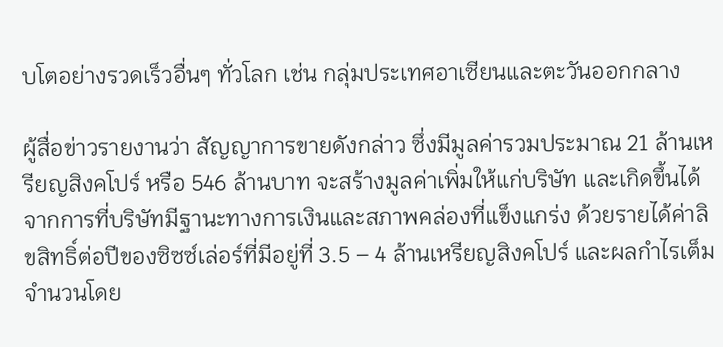บโตอย่างรวดเร็วอื่นๆ ทั่วโลก เช่น กลุ่มประเทศอาเซียนและตะวันออกกลาง

ผู้สื่อข่าวรายงานว่า สัญญาการขายดังกล่าว ซึ่งมีมูลค่ารวมประมาณ 21 ล้านเหรียญสิงคโปร์ หรือ 546 ล้านบาท จะสร้างมูลค่าเพิ่มให้แก่บริษัท และเกิดขึ้นได้จากการที่บริษัทมีฐานะทางการเงินและสภาพคล่องที่แข็งแกร่ง ด้วยรายได้ค่าลิขสิทธิ์ต่อปีของซิซซ์เล่อร์ที่มีอยู่ที่ 3.5 – 4 ล้านเหรียญสิงคโปร์ และผลกำไรเต็มจำนวนโดย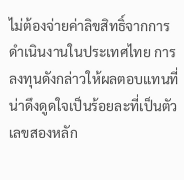ไม่ต้องจ่ายค่าลิขสิทธิ์จากการดำเนินงานในประเทศไทย การลงทุนดังกล่าวให้ผลตอบแทนที่น่าดึงดูดใจเป็นร้อยละที่เป็นตัวเลขสองหลัก